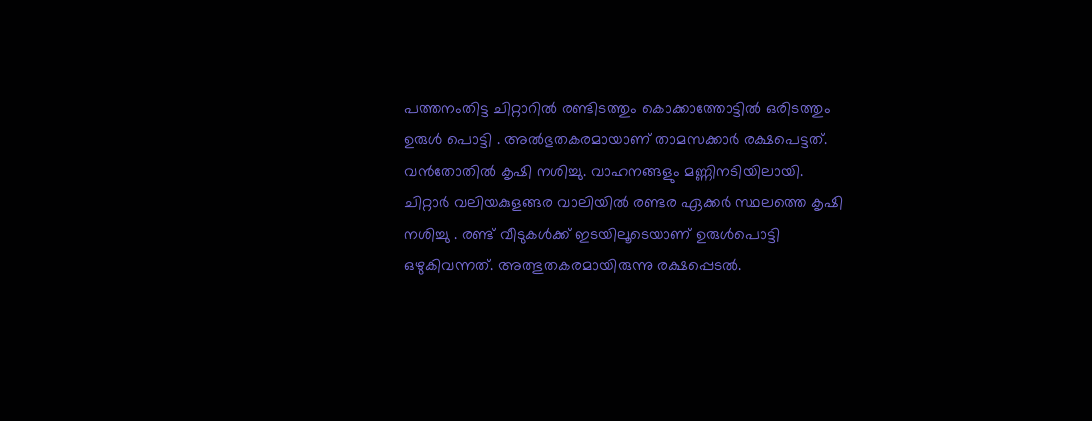പത്തനംതിട്ട ചിറ്റാറിൽ രണ്ടിടത്തും കൊക്കാത്തോട്ടിൽ ഒരിടത്തും ഉരുൾ പൊട്ടി . അൽഭുതകരമായാണ് താമസക്കാർ രക്ഷപെട്ടത്. വൻതോതിൽ കൃഷി നശിച്ചു. വാഹനങ്ങളും മണ്ണിനടിയിലായി.
ചിറ്റാർ വലിയകുളങ്ങര വാലിയിൽ രണ്ടര ഏക്കർ സ്ഥലത്തെ കൃഷി നശിച്ചു . രണ്ട് വീടുകൾക്ക് ഇടയിലൂടെയാണ് ഉരുൾപൊട്ടി ഒഴുകിവന്നത്. അത്ഭുതകരമായിരുന്നു രക്ഷപ്പെടൽ.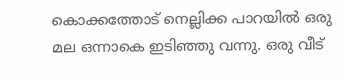കൊക്കത്തോട് നെല്ലിക്ക പാറയിൽ ഒരു മല ഒന്നാകെ ഇടിഞ്ഞു വന്നു. ഒരു വീട്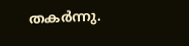തകർന്നു.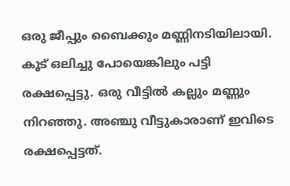ഒരു ജീപ്പും ബൈക്കും മണ്ണിനടിയിലായി. കൂട് ഒലിച്ചു പോയെങ്കിലും പട്ടി രക്ഷപ്പെട്ടു. ഒരു വീട്ടിൽ കല്ലും മണ്ണും നിറഞ്ഞു. അഞ്ചു വീട്ടുകാരാണ് ഇവിടെ രക്ഷപ്പെട്ടത്.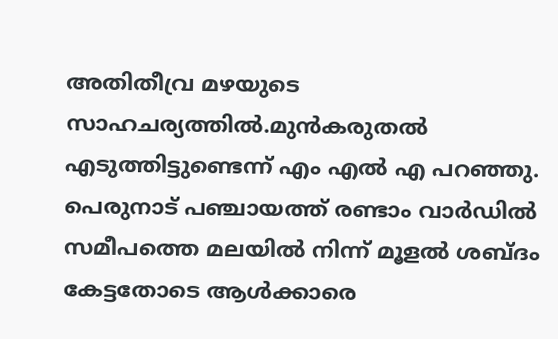അതിതീവ്ര മഴയുടെ സാഹചര്യത്തിൽ.മുൻകരുതൽ എടുത്തിട്ടുണ്ടെന്ന് എം എൽ എ പറഞ്ഞു. പെരുനാട് പഞ്ചായത്ത് രണ്ടാം വാർഡിൽ സമീപത്തെ മലയിൽ നിന്ന് മൂളൽ ശബ്ദം കേട്ടതോടെ ആൾക്കാരെ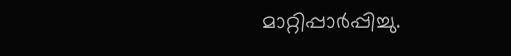മാറ്റിപ്പാർപ്പിച്ചു.